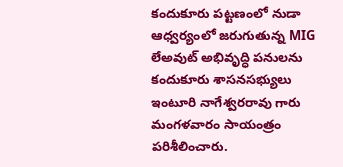కందుకూరు పట్టణంలో నుడా ఆధ్వర్యంలో జరుగుతున్న MIG లేఅవుట్ అభివృద్ధి పనులను కందుకూరు శాసనసభ్యులు ఇంటూరి నాగేశ్వరరావు గారు మంగళవారం సాయంత్రం పరిశీలించారు.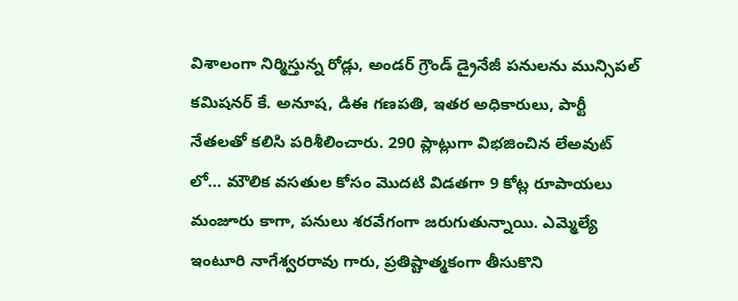విశాలంగా నిర్మిస్తున్న రోడ్లు, అండర్ గ్రౌండ్ డ్రైనేజీ పనులను మున్సిపల్ కమిషనర్ కే. అనూష, డిఈ గణపతి, ఇతర అధికారులు, పార్టీ నేతలతో కలిసి పరిశీలించారు. 290 ప్లాట్లుగా విభజించిన లేఅవుట్ లో… మౌలిక వసతుల కోసం మొదటి విడతగా 9 కోట్ల రూపాయలు మంజూరు కాగా, పనులు శరవేగంగా జరుగుతున్నాయి. ఎమ్మెల్యే ఇంటూరి నాగేశ్వరరావు గారు, ప్రతిష్టాత్మకంగా తీసుకొని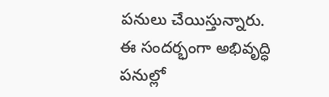పనులు చేయిస్తున్నారు. ఈ సందర్భంగా అభివృద్ధి పనుల్లో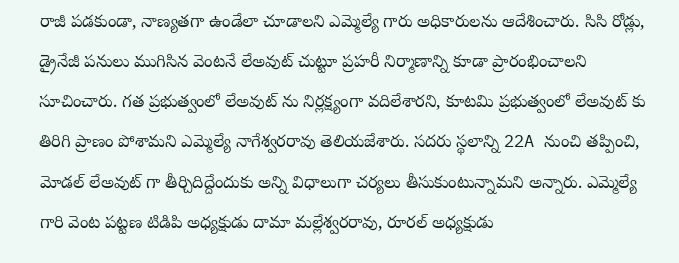రాజీ పడకుండా, నాణ్యతగా ఉండేలా చూడాలని ఎమ్మెల్యే గారు అధికారులను ఆదేశించారు. సిసి రోడ్లు, డ్రైనేజీ పనులు ముగిసిన వెంటనే లేఅవుట్ చుట్టూ ప్రహరీ నిర్మాణాన్ని కూడా ప్రారంభించాలని సూచించారు. గత ప్రభుత్వంలో లేఅవుట్ ను నిర్లక్ష్యంగా వదిలేశారని, కూటమి ప్రభుత్వంలో లేఅవుట్ కు తిరిగి ప్రాణం పోశామని ఎమ్మెల్యే నాగేశ్వరరావు తెలియజేశారు. సదరు స్థలాన్ని 22A నుంచి తప్పించి, మోడల్ లేఅవుట్ గా తీర్చిదిద్దేందుకు అన్ని విధాలుగా చర్యలు తీసుకుంటున్నామని అన్నారు. ఎమ్మెల్యే గారి వెంట పట్టణ టిడిపి అధ్యక్షుడు దామా మల్లేశ్వరరావు, రూరల్ అధ్యక్షుడు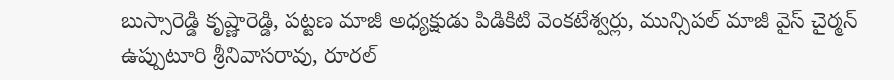బుస్సారెడ్డి కృష్ణారెడ్డి, పట్టణ మాజీ అధ్యక్షుడు పిడికిటి వెంకటేశ్వర్లు, మున్సిపల్ మాజీ వైస్ చైర్మన్ ఉప్పుటూరి శ్రీనివాసరావు, రూరల్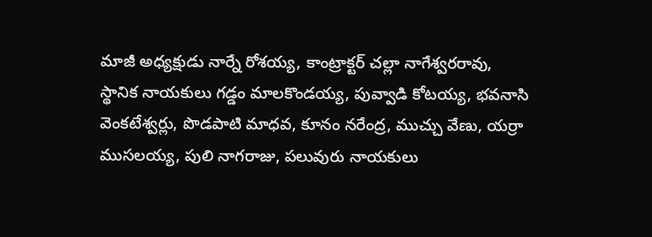మాజీ అధ్యక్షుడు నార్నే రోశయ్య, కాంట్రాక్టర్ చల్లా నాగేశ్వరరావు, స్థానిక నాయకులు గడ్డం మాలకొండయ్య, పువ్వాడి కోటయ్య, భవనాసి వెంకటేశ్వర్లు, పొడపాటి మాధవ, కూనం నరేంద్ర, ముచ్చు వేణు, యర్రా ముసలయ్య, పులి నాగరాజు, పలువురు నాయకులు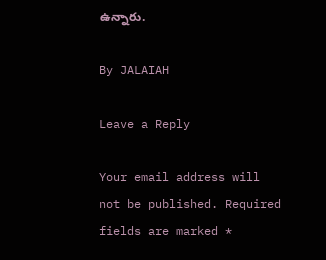ఉన్నారు.

By JALAIAH

Leave a Reply

Your email address will not be published. Required fields are marked *